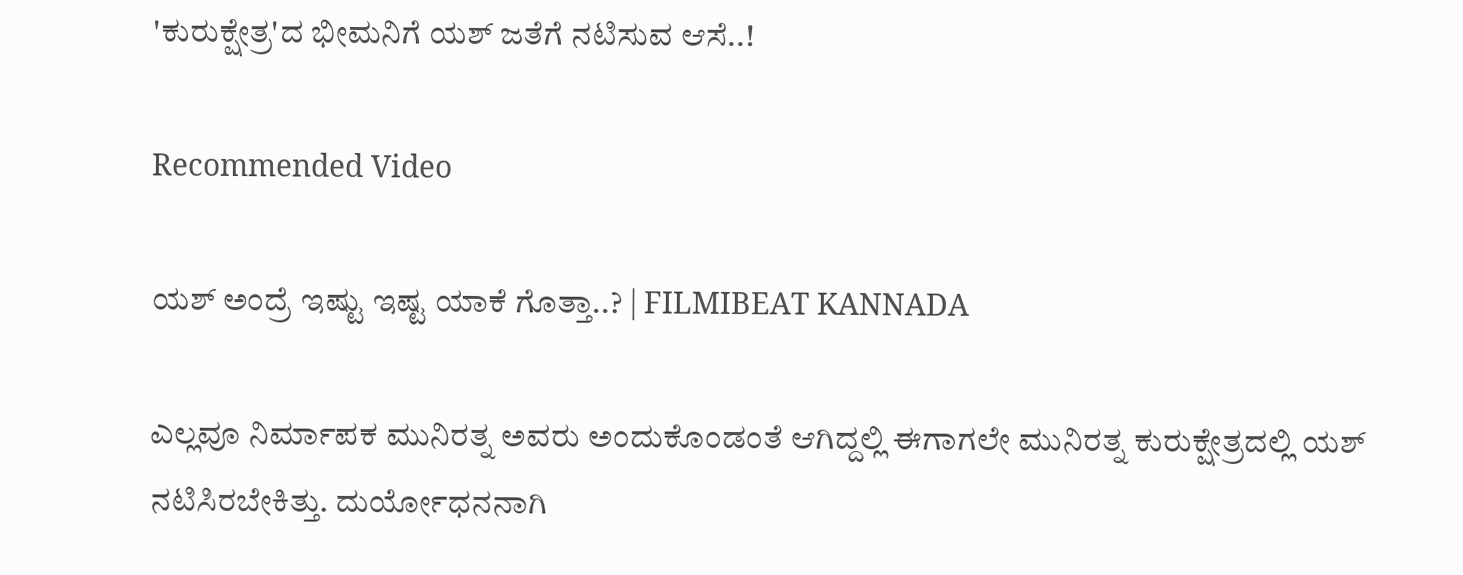'ಕುರುಕ್ಷೇತ್ರ'ದ ಭೀಮನಿಗೆ ಯಶ್ ಜತೆಗೆ ನಟಿಸುವ ಆಸೆ..!

Recommended Video

ಯಶ್ ಅಂದ್ರೆ ಇಷ್ಟು ಇಷ್ಟ ಯಾಕೆ ಗೊತ್ತಾ..? | FILMIBEAT KANNADA

ಎಲ್ಲವೂ ನಿರ್ಮಾಪಕ ಮುನಿರತ್ನ ಅವರು ಅಂದುಕೊಂಡಂತೆ ಆಗಿದ್ದಲ್ಲಿ ಈಗಾಗಲೇ ಮುನಿರತ್ನ ಕುರುಕ್ಷೇತ್ರದಲ್ಲಿ ಯಶ್ ನಟಿಸಿರಬೇಕಿತ್ತು. ದುರ್ಯೋಧನನಾಗಿ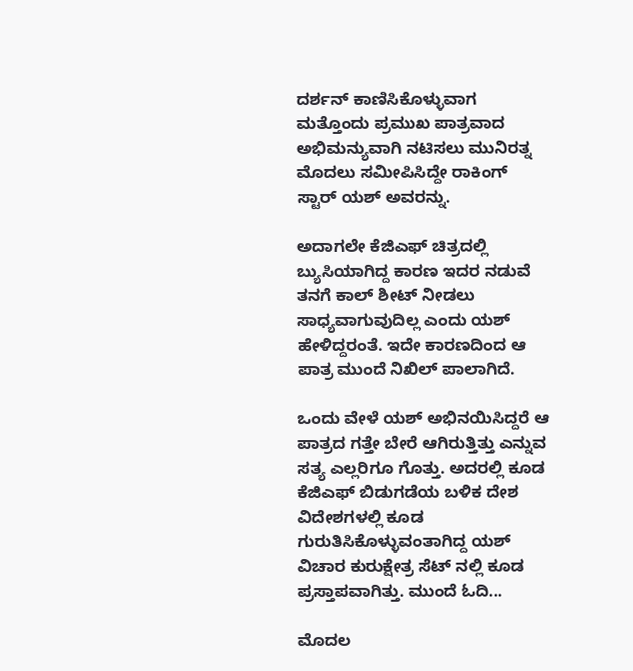ದರ್ಶನ್ ಕಾಣಿಸಿಕೊಳ್ಳುವಾಗ ಮತ್ತೊಂದು ಪ್ರಮುಖ ಪಾತ್ರವಾದ ಅಭಿಮನ್ಯುವಾಗಿ ನಟಿಸಲು ಮುನಿರತ್ನ ಮೊದಲು ಸಮೀಪಿಸಿದ್ದೇ ರಾಕಿಂಗ್ ಸ್ಟಾರ್ ಯಶ್ ಅವರನ್ನು.

ಅದಾಗಲೇ ಕೆಜಿಎಫ್ ಚಿತ್ರದಲ್ಲಿ ಬ್ಯುಸಿಯಾಗಿದ್ದ ಕಾರಣ ಇದರ ನಡುವೆ ತನಗೆ ಕಾಲ್ ಶೀಟ್ ನೀಡಲು ಸಾಧ್ಯವಾಗುವುದಿಲ್ಲ ಎಂದು ಯಶ್ ಹೇಳಿದ್ದರಂತೆ. ಇದೇ ಕಾರಣದಿಂದ ಆ ಪಾತ್ರ ಮುಂದೆ ನಿಖಿಲ್ ಪಾಲಾಗಿದೆ.

ಒಂದು ವೇಳೆ ಯಶ್ ಅಭಿನಯಿಸಿದ್ದರೆ ಆ ಪಾತ್ರದ ಗತ್ತೇ ಬೇರೆ ಆಗಿರುತ್ತಿತ್ತು ಎನ್ನುವ ಸತ್ಯ ಎಲ್ಲರಿಗೂ ಗೊತ್ತು. ಅದರಲ್ಲಿ ಕೂಡ ಕೆಜಿಎಫ್ ಬಿಡುಗಡೆಯ ಬಳಿಕ ದೇಶ ವಿದೇಶಗಳಲ್ಲಿ ಕೂಡ ಗುರುತಿಸಿಕೊಳ್ಳುವಂತಾಗಿದ್ದ ಯಶ್ ವಿಚಾರ ಕುರುಕ್ಷೇತ್ರ ಸೆಟ್ ನಲ್ಲಿ ಕೂಡ ಪ್ರಸ್ತಾಪವಾಗಿತ್ತು. ಮುಂದೆ ಓದಿ...

ಮೊದಲ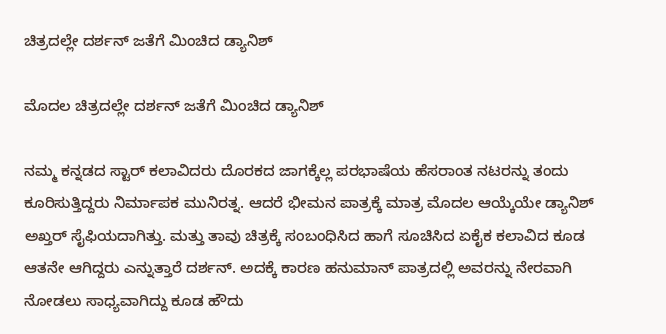ಚಿತ್ರದಲ್ಲೇ ದರ್ಶನ್ ಜತೆಗೆ ಮಿಂಚಿದ ಡ್ಯಾನಿಶ್

ಮೊದಲ ಚಿತ್ರದಲ್ಲೇ ದರ್ಶನ್ ಜತೆಗೆ ಮಿಂಚಿದ ಡ್ಯಾನಿಶ್

ನಮ್ಮ ಕನ್ನಡದ ಸ್ಟಾರ್ ಕಲಾವಿದರು ದೊರಕದ ಜಾಗಕ್ಕೆಲ್ಲ ಪರಭಾಷೆಯ ಹೆಸರಾಂತ ನಟರನ್ನು ತಂದು ಕೂರಿಸುತ್ತಿದ್ದರು ನಿರ್ಮಾಪಕ ಮುನಿರತ್ನ. ಆದರೆ ಭೀಮನ ಪಾತ್ರಕ್ಕೆ ಮಾತ್ರ ಮೊದಲ ಆಯ್ಕೆಯೇ ಡ್ಯಾನಿಶ್ ಅಖ್ತರ್ ಸೈಫಿಯದಾಗಿತ್ತು. ಮತ್ತು ತಾವು ಚಿತ್ರಕ್ಕೆ ಸಂಬಂಧಿಸಿದ ಹಾಗೆ ಸೂಚಿಸಿದ ಏಕೈಕ ಕಲಾವಿದ ಕೂಡ ಆತನೇ ಆಗಿದ್ದರು ಎನ್ನುತ್ತಾರೆ ದರ್ಶನ್. ಅದಕ್ಕೆ ಕಾರಣ ಹನುಮಾನ್ ಪಾತ್ರದಲ್ಲಿ ಅವರನ್ನು ನೇರವಾಗಿ ನೋಡಲು ಸಾಧ್ಯವಾಗಿದ್ದು ಕೂಡ ಹೌದು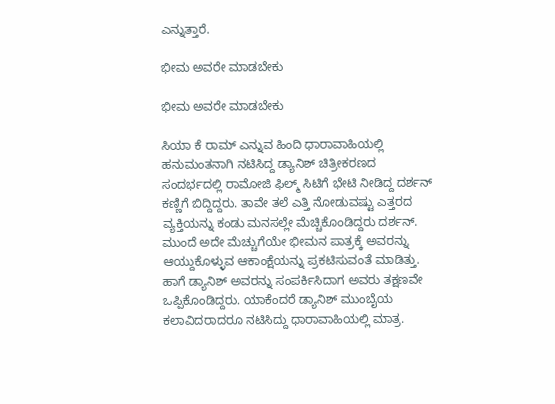ಎನ್ನುತ್ತಾರೆ.

ಭೀಮ ಅವರೇ ಮಾಡಬೇಕು

ಭೀಮ ಅವರೇ ಮಾಡಬೇಕು

ಸಿಯಾ ಕೆ ರಾಮ್ ಎನ್ನುವ ಹಿಂದಿ ಧಾರಾವಾಹಿಯಲ್ಲಿ ಹನುಮಂತನಾಗಿ ನಟಿಸಿದ್ದ ಡ್ಯಾನಿಶ್ ಚಿತ್ರೀಕರಣದ ಸಂದರ್ಭದಲ್ಲಿ ರಾಮೋಜಿ ಫಿಲ್ಮ್ ಸಿಟಿಗೆ ಭೇಟಿ ನೀಡಿದ್ದ ದರ್ಶನ್ ಕಣ್ಣಿಗೆ ಬಿದ್ದಿದ್ದರು. ತಾವೇ ತಲೆ ಎತ್ತಿ ನೋಡುವಷ್ಟು ಎತ್ತರದ ವ್ಯಕ್ತಿಯನ್ನು ಕಂಡು ಮನಸಲ್ಲೇ ಮೆಚ್ಚಿಕೊಂಡಿದ್ದರು ದರ್ಶನ್. ಮುಂದೆ ಅದೇ ಮೆಚ್ಚುಗೆಯೇ ಭೀಮನ ಪಾತ್ರಕ್ಕೆ ಅವರನ್ನು ಆಯ್ದುಕೊಳ್ಳುವ ಆಕಾಂಕ್ಷೆಯನ್ನು ಪ್ರಕಟಿಸುವಂತೆ ಮಾಡಿತ್ತು. ಹಾಗೆ ಡ್ಯಾನಿಶ್ ಅವರನ್ನು ಸಂಪರ್ಕಿಸಿದಾಗ ಅವರು ತಕ್ಷಣವೇ ಒಪ್ಪಿಕೊಂಡಿದ್ದರು. ಯಾಕೆಂದರೆ ಡ್ಯಾನಿಶ್ ಮುಂಬೈಯ ಕಲಾವಿದರಾದರೂ ನಟಿಸಿದ್ದು ಧಾರಾವಾಹಿಯಲ್ಲಿ ಮಾತ್ರ.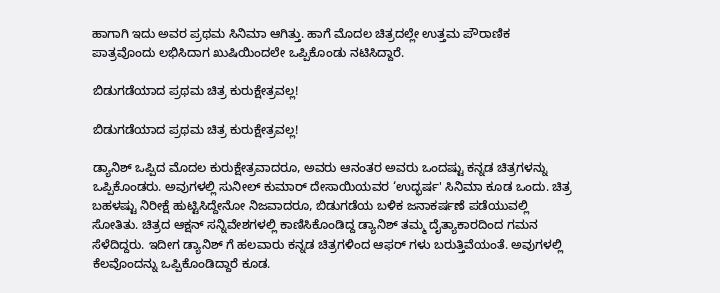ಹಾಗಾಗಿ ಇದು ಅವರ ಪ್ರಥಮ ಸಿನಿಮಾ ಆಗಿತ್ತು. ಹಾಗೆ ಮೊದಲ ಚಿತ್ರದಲ್ಲೇ ಉತ್ತಮ ಪೌರಾಣಿಕ ಪಾತ್ರವೊಂದು ಲಭಿಸಿದಾಗ ಖುಷಿಯಿಂದಲೇ ಒಪ್ಪಿಕೊಂಡು ನಟಿಸಿದ್ದಾರೆ.

ಬಿಡುಗಡೆಯಾದ ಪ್ರಥಮ ಚಿತ್ರ ಕುರುಕ್ಷೇತ್ರವಲ್ಲ!

ಬಿಡುಗಡೆಯಾದ ಪ್ರಥಮ ಚಿತ್ರ ಕುರುಕ್ಷೇತ್ರವಲ್ಲ!

ಡ್ಯಾನಿಶ್ ಒಪ್ಪಿದ ಮೊದಲ ಕುರುಕ್ಷೇತ್ರವಾದರೂ, ಅವರು ಆನಂತರ ಅವರು ಒಂದಷ್ಟು ಕನ್ನಡ ಚಿತ್ರಗಳನ್ನು ಒಪ್ಪಿಕೊಂಡರು. ಅವುಗಳಲ್ಲಿ ಸುನೀಲ್ ಕುಮಾರ್ ದೇಸಾಯಿಯವರ ‘ಉದ್ಭರ್ಷ' ಸಿನಿಮಾ ಕೂಡ ಒಂದು. ಚಿತ್ರ ಬಹಳಷ್ಟು ನಿರೀಕ್ಷೆ ಹುಟ್ಟಿಸಿದ್ದೇನೋ ನಿಜವಾದರೂ, ಬಿಡುಗಡೆಯ ಬಳಿಕ ಜನಾಕರ್ಷಣೆ ಪಡೆಯುವಲ್ಲಿ ಸೋತಿತು. ಚಿತ್ರದ ಆಕ್ಷನ್ ಸನ್ನಿವೇಶಗಳಲ್ಲಿ ಕಾಣಿಸಿಕೊಂಡಿದ್ದ ಡ್ಯಾನಿಶ್ ತಮ್ಮ ದೈತ್ಯಾಕಾರದಿಂದ ಗಮನ ಸೆಳೆದಿದ್ದರು. ಇದೀಗ ಡ್ಯಾನಿಶ್ ಗೆ ಹಲವಾರು ಕನ್ನಡ ಚಿತ್ರಗಳಿಂದ ಆಫರ್ ಗಳು ಬರುತ್ತಿವೆಯಂತೆ. ಅವುಗಳಲ್ಲಿ ಕೆಲವೊಂದನ್ನು ಒಪ್ಪಿಕೊಂಡಿದ್ದಾರೆ ಕೂಡ.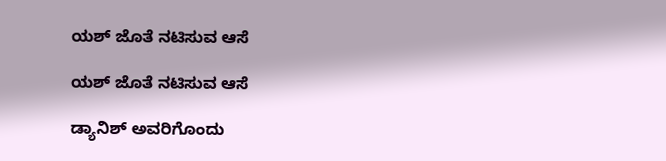ಯಶ್ ಜೊತೆ ನಟಿಸುವ ಆಸೆ

ಯಶ್ ಜೊತೆ ನಟಿಸುವ ಆಸೆ

ಡ್ಯಾನಿಶ್ ಅವರಿಗೊಂದು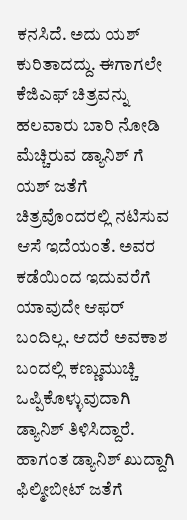ಕನಸಿದೆ. ಅದು ಯಶ್ ಕುರಿತಾದದ್ದು. ಈಗಾಗಲೇ ಕೆಜಿಎಫ್ ಚಿತ್ರವನ್ನು ಹಲವಾರು ಬಾರಿ ನೋಡಿ ಮೆಚ್ಚಿರುವ ಡ್ಯಾನಿಶ್ ಗೆ ಯಶ್ ಜತೆಗೆ ಚಿತ್ರವೊಂದರಲ್ಲಿ ನಟಿಸುವ ಆಸೆ ಇದೆಯಂತೆ. ಅವರ ಕಡೆಯಿಂದ ಇದುವರೆಗೆ ಯಾವುದೇ ಆಫರ್ ಬಂದಿಲ್ಲ. ಆದರೆ ಅವಕಾಶ ಬಂದಲ್ಲಿ ಕಣ್ಣುಮುಚ್ಚಿ ಒಪ್ಪಿಕೊಳ್ಳುವುದಾಗಿ ಡ್ಯಾನಿಶ್ ತಿಳಿಸಿದ್ದಾರೆ. ಹಾಗಂತ ಡ್ಯಾನಿಶ್ ಖುದ್ದಾಗಿ ಫಿಲ್ಮೀಬೀಟ್ ಜತೆಗೆ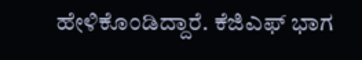ಹೇಳಿಕೊಂಡಿದ್ದಾರೆ. ಕೆಜಿಎಫ್ ಭಾಗ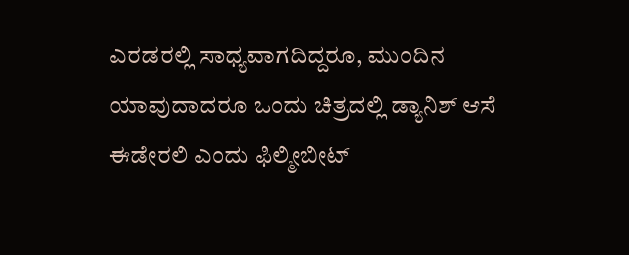ಎರಡರಲ್ಲಿ ಸಾಧ್ಯವಾಗದಿದ್ದರೂ, ಮುಂದಿನ ಯಾವುದಾದರೂ ಒಂದು ಚಿತ್ರದಲ್ಲಿ ಡ್ಯಾನಿಶ್ ಆಸೆ ಈಡೇರಲಿ ಎಂದು ಫಿಲ್ಮೀಬೀಟ್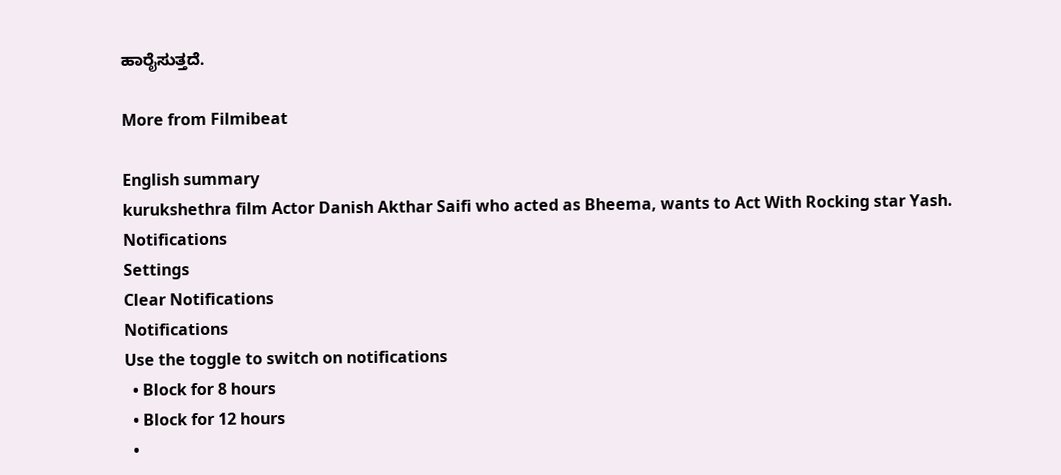ಹಾರೈಸುತ್ತದೆ.

More from Filmibeat

English summary
kurukshethra film Actor Danish Akthar Saifi who acted as Bheema, wants to Act With Rocking star Yash.
Notifications
Settings
Clear Notifications
Notifications
Use the toggle to switch on notifications
  • Block for 8 hours
  • Block for 12 hours
  •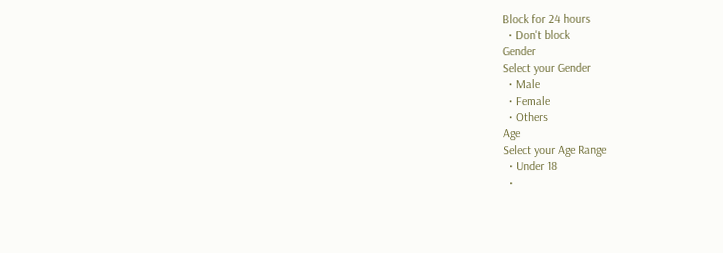Block for 24 hours
  • Don't block
Gender
Select your Gender
  • Male
  • Female
  • Others
Age
Select your Age Range
  • Under 18
  •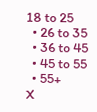18 to 25
  • 26 to 35
  • 36 to 45
  • 45 to 55
  • 55+
X